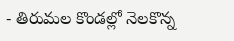- తిరుమల కొండల్లో నెలకొన్న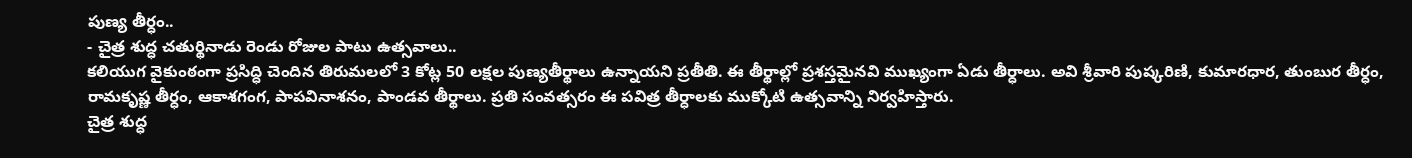పుణ్య తీర్ధం..
- చైత్ర శుద్ధ చతుర్థినాడు రెండు రోజుల పాటు ఉత్సవాలు..
కలియుగ వైకుంఠంగా ప్రసిద్ధి చెందిన తిరుమలలో 3 కోట్ల 50 లక్షల పుణ్యతీర్థాలు ఉన్నాయని ప్రతీతి. ఈ తీర్థాల్లో ప్రశస్తమైనవి ముఖ్యంగా ఏడు తీర్ధాలు. అవి శ్రీవారి పుష్కరిణి, కుమారధార, తుంబుర తీర్ధం, రామకృష్ణ తీర్ధం, ఆకాశగంగ, పాపవినాశనం, పాండవ తీర్థాలు. ప్రతి సంవత్సరం ఈ పవిత్ర తీర్ధాలకు ముక్కోటి ఉత్సవాన్ని నిర్వహిస్తారు.
చైత్ర శుద్ధ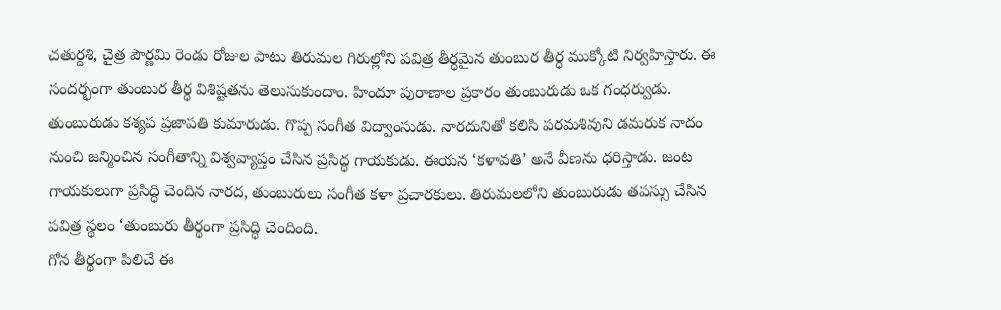చతుర్దశి, చైత్ర పౌర్ణమి రెండు రోజుల పాటు తిరుమల గిరుల్లోని పవిత్ర తీర్ధమైన తుంబుర తీర్ధ ముక్కోటి నిర్వహిస్తారు. ఈ సందర్భంగా తుంబుర తీర్ధ విశిష్టతను తెలుసుకుందాం. హిందూ పురాణాల ప్రకారం తుంబురుడు ఒక గంధర్వుడు. తుంబురుడు కశ్యప ప్రజాపతి కుమారుడు. గొప్ప సంగీత విద్వాంసుడు. నారదునితో కలిసి పరమశివుని డమరుక నాదం నుంచి జన్మించిన సంగీతాన్ని విశ్వవ్యాప్తం చేసిన ప్రసిద్ధ గాయకుడు. ఈయన ‘కళావతి’ అనే వీణను ధరిస్తాడు. జంట గాయకులుగా ప్రసిద్ధి చెందిన నారద, తుంబురులు సంగీత కళా ప్రచారకులు. తిరుమలలోని తుంబురుడు తపస్సు చేసిన పవిత్ర స్థలం ‘తుంబురు తీర్థంగా ప్రసిద్ధి చెందింది.
గోన తీర్థంగా పిలిచే ఈ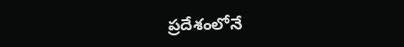ప్రదేశంలోనే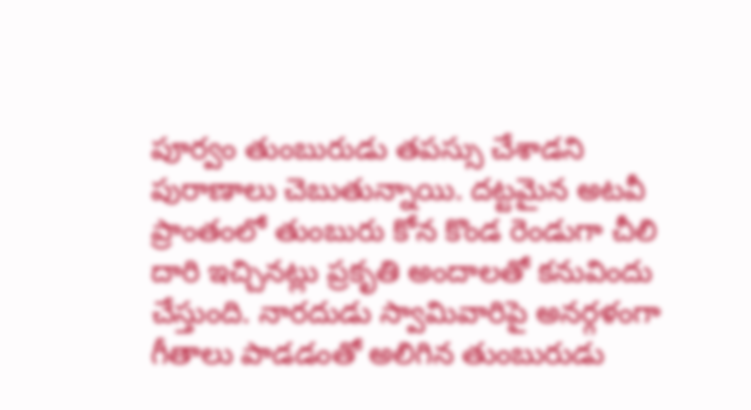పూర్వం తుంబురుడు తపస్సు చేశాడని పురాణాలు చెబుతున్నాయి. దట్టమైన అటవీ ప్రాంతంలో తుంబురు కోన కొండ రెండుగా చీలి దారి ఇచ్చినట్లు ప్రకృతి అందాలతో కనువిందు చేస్తుంది. నారదుడు స్వామివారిపై అనర్గళంగా గీతాలు పాడడంతో అలిగిన తుంబురుడు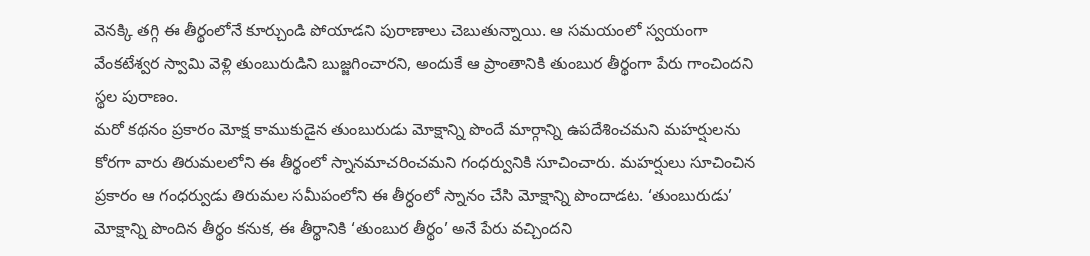వెనక్కి తగ్గి ఈ తీర్థంలోనే కూర్చుండి పోయాడని పురాణాలు చెబుతున్నాయి. ఆ సమయంలో స్వయంగా వేంకటేశ్వర స్వామి వెళ్లి తుంబురుడిని బుజ్జగించారని, అందుకే ఆ ప్రాంతానికి తుంబుర తీర్థంగా పేరు గాంచిందని స్థల పురాణం.
మరో కథనం ప్రకారం మోక్ష కాముకుడైన తుంబురుడు మోక్షాన్ని పొందే మార్గాన్ని ఉపదేశించమని మహర్షులను కోరగా వారు తిరుమలలోని ఈ తీర్థంలో స్నానమాచరించమని గంధర్వునికి సూచించారు. మహర్షులు సూచించిన ప్రకారం ఆ గంధర్వుడు తిరుమల సమీపంలోని ఈ తీర్ధంలో స్నానం చేసి మోక్షాన్ని పొందాడట. ‘తుంబురుడు’ మోక్షాన్ని పొందిన తీర్థం కనుక, ఈ తీర్థానికి ‘తుంబుర తీర్థం’ అనే పేరు వచ్చిందని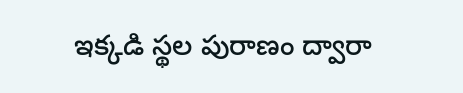ఇక్కడి స్థల పురాణం ద్వారా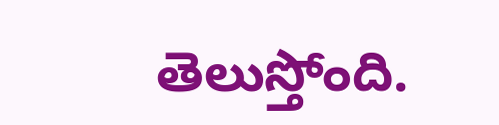తెలుస్తోంది.